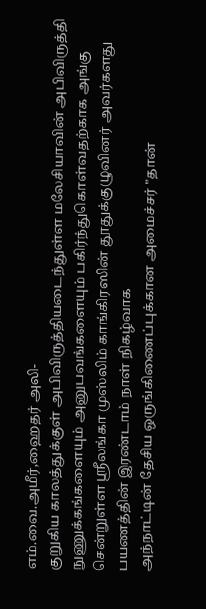எம்.வை.அமீர்,ஹைதர் அலி-
குறுகிய காலத்துக்குள் அபிவிருத்தியடைந்துள்ள மலேசியாவின் அபிவிருத்தி நுணுக்கங்களையும் அனுபவங்களையும் பகிர்ந்துகொள்வதற்காக அங்கு சென்றுள்ள ஸ்ரீலங்கா முஸ்லிம் காங்கிரஸின் தூதுக்குழுவினர் அவர்களது பயணத்தின் இரண்டாம் நாள் நிகழ்வாக
அந்நாட்டின் தேசிய ஒருங்கிணைப்புக்கான அமைச்சர் "தான்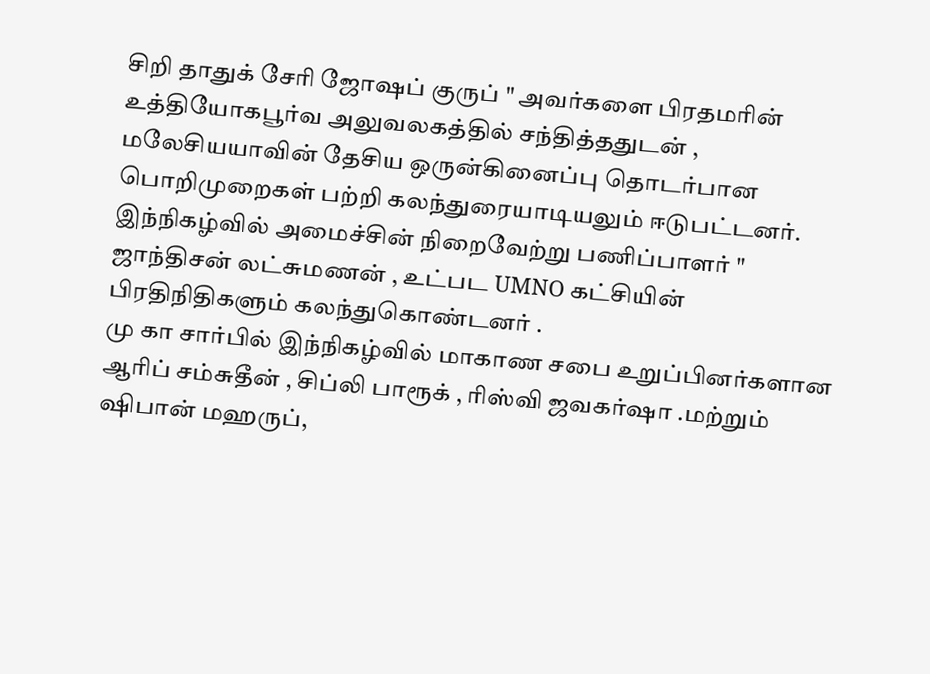சிறி தாதுக் சேரி ஜோஷப் குருப் " அவர்களை பிரதமரின் உத்தியோகபூர்வ அலுவலகத்தில் சந்தித்ததுடன் , மலேசியயாவின் தேசிய ஒருன்கினைப்பு தொடர்பான பொறிமுறைகள் பற்றி கலந்துரையாடியலும் ஈடுபட்டனர்.
இந்நிகழ்வில் அமைச்சின் நிறைவேற்று பணிப்பாளர் " ஜாந்திசன் லட்சுமணன் , உட்பட UMNO கட்சியின் பிரதிநிதிகளும் கலந்துகொண்டனர் .
மு கா சார்பில் இந்நிகழ்வில் மாகாண சபை உறுப்பினர்களான ஆரிப் சம்சுதீன் , சிப்லி பாரூக் , ரிஸ்வி ஜவகர்ஷா .மற்றும் ஷிபான் மஹருப்,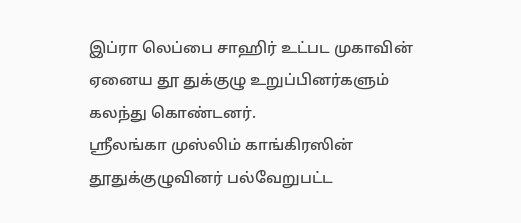இப்ரா லெப்பை சாஹிர் உட்பட முகாவின் ஏனைய தூ துக்குழு உறுப்பினர்களும் கலந்து கொண்டனர்.
ஸ்ரீலங்கா முஸ்லிம் காங்கிரஸின் தூதுக்குழுவினர் பல்வேறுபட்ட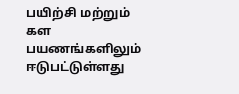பயிற்சி மற்றும் கள பயணங்களிலும் ஈடுபட்டுள்ளது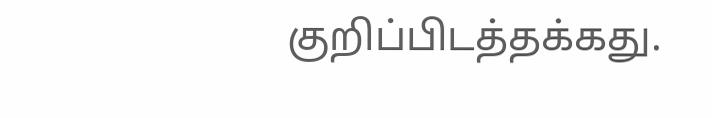குறிப்பிடத்தக்கது.